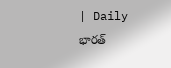| Daily భారత్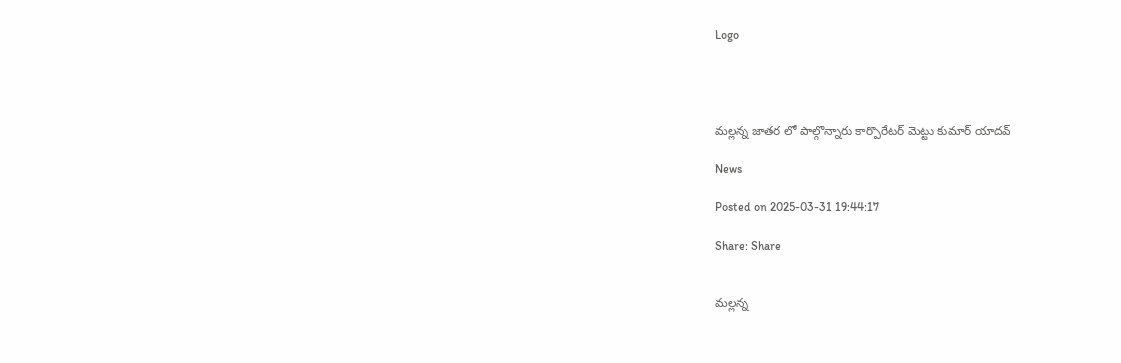Logo




మల్లన్న జాతర లో పాల్గొన్నారు కార్పొరేటర్ మెట్టు కుమార్ యాదవ్

News

Posted on 2025-03-31 19:44:17

Share: Share


మల్లన్న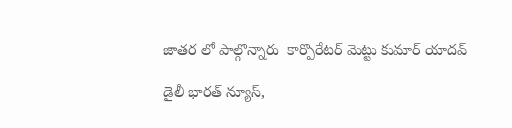జాతర లో పాల్గొన్నారు  కార్పొరేటర్ మెట్టు కుమార్ యాదవ్

డైలీ భారత్ న్యూస్,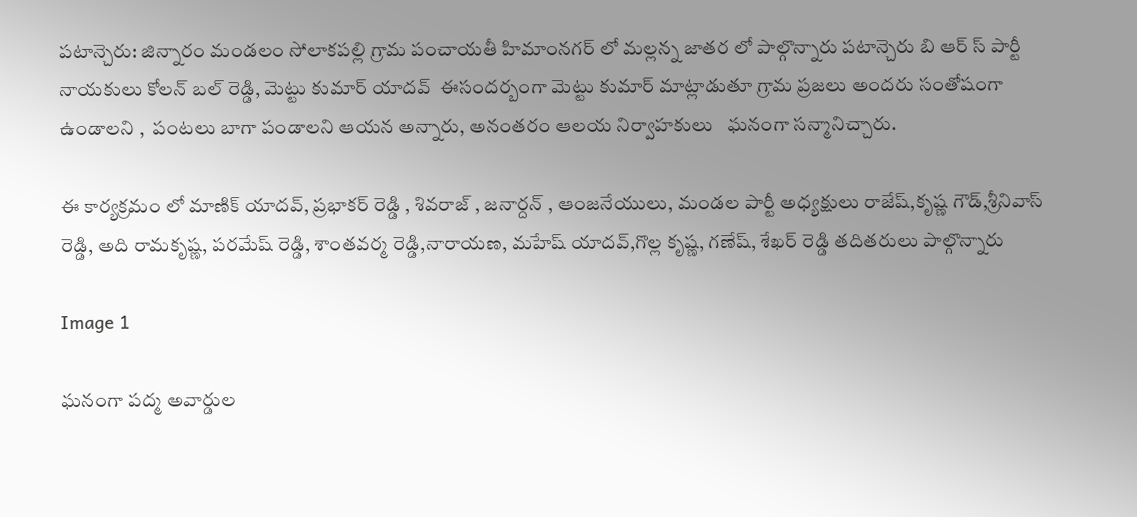పటాన్చెరు: జిన్నారం మండలం సోలాకపల్లి గ్రామ పంచాయతీ హిమాంనగర్ లో మల్లన్న జాతర లో పాల్గొన్నారు పటాన్చెరు బి ఆర్ స్ పార్టీ నాయకులు కోలన్ బల్ రెడ్డి, మెట్టు కుమార్ యాదవ్  ఈసందర్బంగా మెట్టు కుమార్ మాట్లాడుతూ గ్రామ ప్రజలు అందరు సంతోషంగా ఉండాలని ,  పంటలు బాగా పండాలని ఆయన అన్నారు, అనంతరం ఆలయ నిర్వాహకులు   ఘనంగా సన్మానిచ్చారు.

ఈ కార్యక్రమం లో మాణిక్ యాదవ్, ప్రభాకర్ రెడ్డి , శివరాజ్ , జనార్దన్ , ఆంజనేయులు, మండల పార్టీ అధ్యక్షులు రాజేష్,కృష్ణ గౌడ్,శ్రీనివాస్ రెడ్డి, అది రామకృష్ణ, పరమేష్ రెడ్డి, శాంతవర్మ రెడ్డి,నారాయణ, మహేష్ యాదవ్,గొల్ల కృష్ణ, గణేష్, శేఖర్ రెడ్డి తదితరులు పాల్గొన్నారు

Image 1

ఘనంగా పద్మ అవార్డుల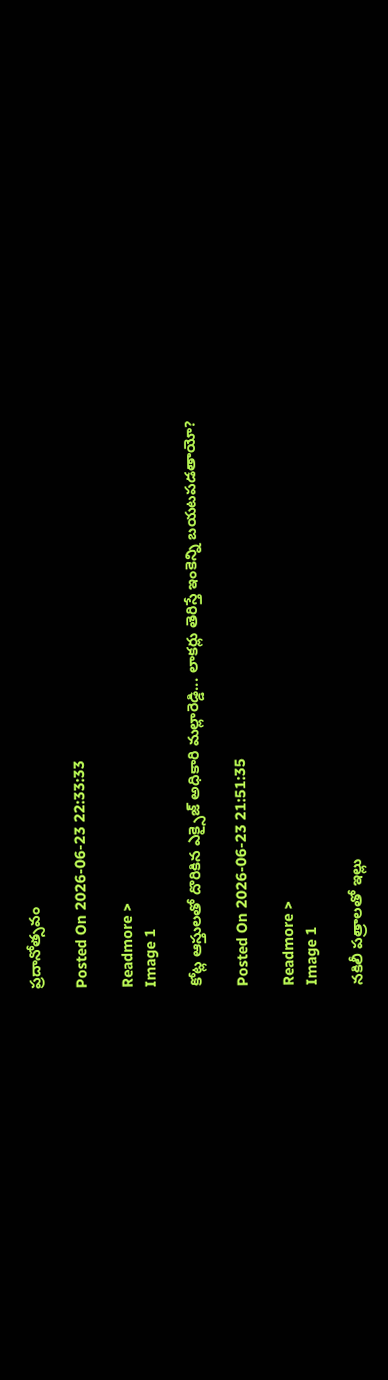ప్రదానోత్సవం

Posted On 2026-06-23 22:33:33

Readmore >
Image 1

కోట్ల ఆస్తులతో దొరికిన ఎక్సైజ్ అధికారి మల్లారెడ్డి... లాకర్లు తెరిస్తే ఇంకెన్ని బయటపడతాయో?

Posted On 2026-06-23 21:51:35

Readmore >
Image 1

నకిలీ పత్రాలతో ఇల్లు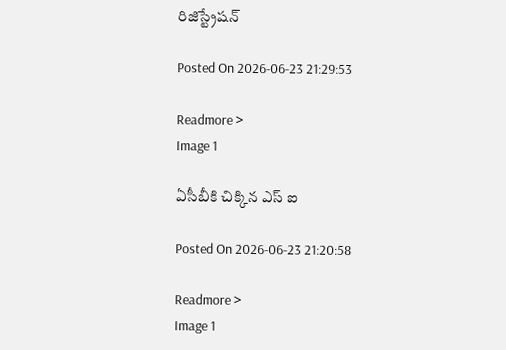రిజిస్ట్రేషన్

Posted On 2026-06-23 21:29:53

Readmore >
Image 1

ఏసీబీకి చిక్కిన ఎస్ ఐ

Posted On 2026-06-23 21:20:58

Readmore >
Image 1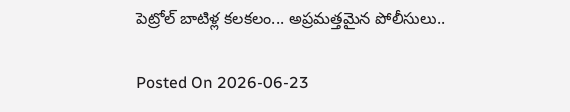పెట్రోల్ బాటిళ్ల కలకలం... అప్రమత్తమైన పోలీసులు..

Posted On 2026-06-23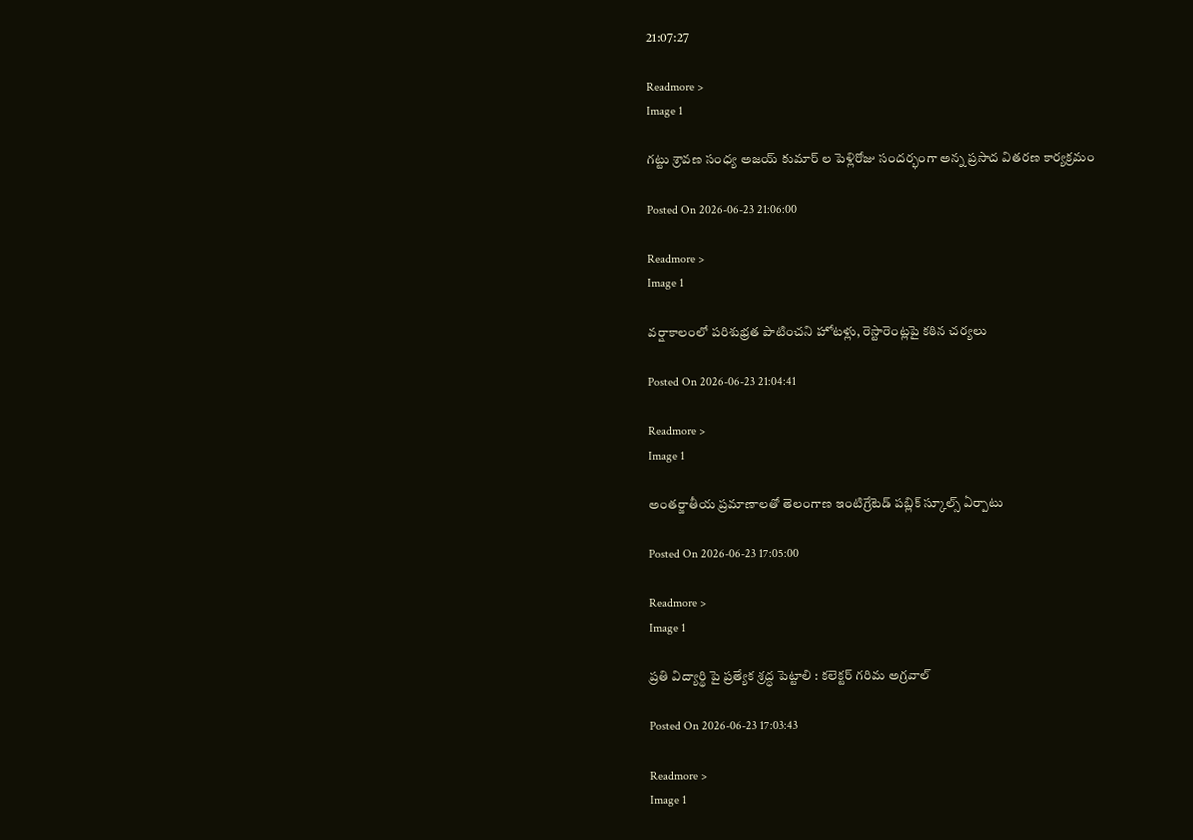21:07:27

Readmore >
Image 1

గట్టు శ్రావణ సంధ్య అజయ్ కుమార్ ల పెళ్లిరోజు సందర్భంగా అన్న ప్రసాద వితరణ కార్యక్రమం

Posted On 2026-06-23 21:06:00

Readmore >
Image 1

వర్షాకాలంలో పరిశుభ్రత పాటించని హోటళ్లు, రెస్టారెంట్లపై కఠిన చర్యలు

Posted On 2026-06-23 21:04:41

Readmore >
Image 1

అంతర్జాతీయ ప్రమాణాలతో తెలంగాణ ఇంటిగ్రేటెడ్ పబ్లిక్ స్కూల్స్ ఏర్పాటు

Posted On 2026-06-23 17:05:00

Readmore >
Image 1

ప్రతి విద్యార్థి పై ప్రత్యేక శ్రద్ధ పెట్టాలి : కలెక్టర్ గరిమ అగ్రవాల్

Posted On 2026-06-23 17:03:43

Readmore >
Image 1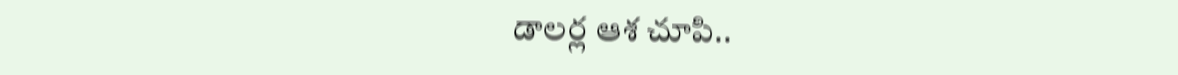డాలర్ల ఆశ చూపి..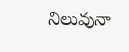నిలువునా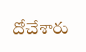దోచేశారు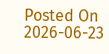Posted On 2026-06-23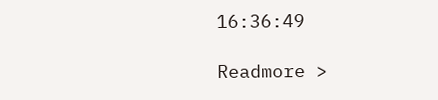16:36:49

Readmore >